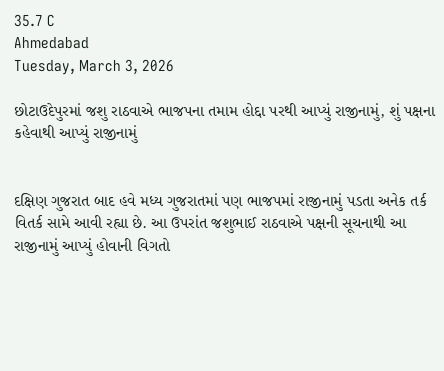35.7 C
Ahmedabad
Tuesday, March 3, 2026

છોટાઉદેપુરમાં જશુ રાઠવાએ ભાજપના તમામ હોદ્દા પરથી આપ્યું રાજીનામું, શું પક્ષના કહેવાથી આપ્યું રાજીનામું


દક્ષિણ ગુજરાત બાદ હવે મધ્ય ગુજરાતમાં પણ ભાજપમાં રાજીનામું પડતા અનેક તર્ક વિતર્ક સામે આવી રહ્યા છે. આ ઉપરાંત જશુભાઈ રાઠવાએ પક્ષની સૂચનાથી આ રાજીનામું આપ્યું હોવાની વિગતો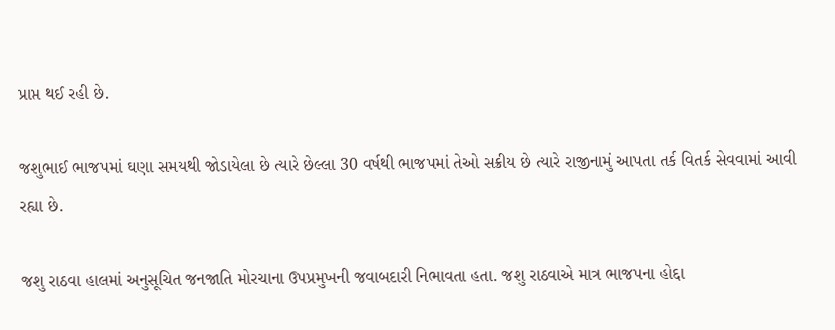પ્રાપ્ત થઈ રહી છે.

જશુભાઈ ભાજપમાં ઘણા સમયથી જોડાયેલા છે ત્યારે છેલ્લા 30 વર્ષથી ભાજપમાં તેઓ સક્રીય છે ત્યારે રાજીનામું આપતા તર્ક વિતર્ક સેવવામાં આવી રહ્યા છે.

જશુ રાઠવા હાલમાં અનુસૂચિત જનજાતિ મોરચાના ઉપપ્રમુખની જવાબદારી નિભાવતા હતા. જશુ રાઠવાએ માત્ર ભાજપના હોદ્દા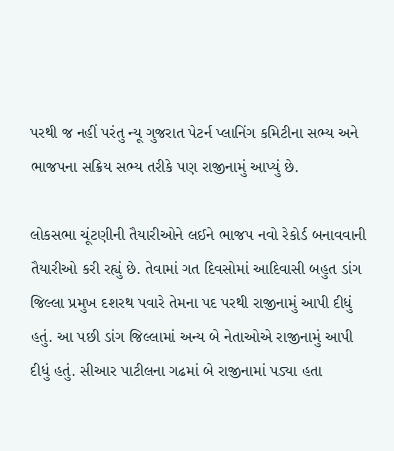પરથી જ નહીં પરંતુ ન્યૂ ગુજરાત પેટર્ન પ્લાનિંગ કમિટીના સભ્ય અને ભાજપના સક્રિય સભ્ય તરીકે પણ રાજીનામું આપ્યું છે.

લોકસભા ચૂંટણીની તૈયારીઓને લઈને ભાજપ નવો રેકોર્ડ બનાવવાની તૈયારીઓ કરી રહ્યું છે. તેવામાં ગત દિવસોમાં આદિવાસી બહુત ડાંગ જિલ્લા પ્રમુખ દશરથ પવારે તેમના પદ પરથી રાજીનામું આપી દીધું હતું. આ પછી ડાંગ જિલ્લામાં અન્ય બે નેતાઓએ રાજીનામું આપી દીધું હતું. સીઆર પાટીલના ગઢમાં બે રાજીનામાં પડ્યા હતા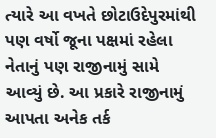ત્યારે આ વખતે છોટાઉદેપુરમાંથી પણ વર્ષો જૂના પક્ષમાં રહેલા નેતાનું પણ રાજીનામું સામે આવ્યું છે. આ પ્રકારે રાજીનામું આપતા અનેક તર્ક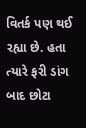વિતર્ક પણ થઈ રહ્યા છે. હતા ત્યારે ફરી ડાંગ બાદ છોટા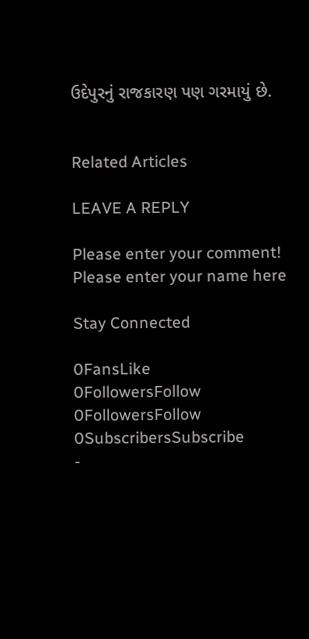ઉદેપુરનું રાજકારણ પણ ગરમાયું છે.


Related Articles

LEAVE A REPLY

Please enter your comment!
Please enter your name here

Stay Connected

0FansLike
0FollowersFollow
0FollowersFollow
0SubscribersSubscribe
-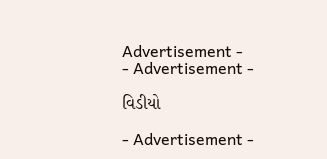Advertisement -
- Advertisement -

વિડીયો

- Advertisement -